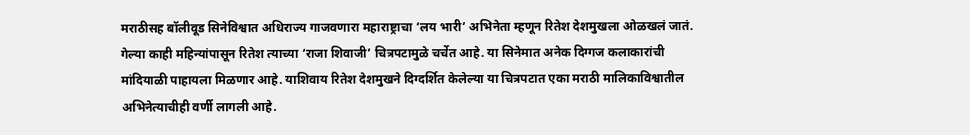मराठीसह बॉलीवूड सिनेविश्वात अधिराज्य गाजवणारा महाराष्ट्राचा ‘लय भारी’ अभिनेता म्हणून रितेश देशमुखला ओळखलं जातं. गेल्या काही महिन्यांपासून रितेश त्याच्या ‘राजा शिवाजी’ चित्रपटामुळे चर्चेत आहे. या सिनेमात अनेक दिग्गज कलाकारांची मांदियाळी पाहायला मिळणार आहे. याशिवाय रितेश देशमुखने दिग्दर्शित केलेल्या या चित्रपटात एका मराठी मालिकाविश्वातील अभिनेत्याचीही वर्णी लागली आहे.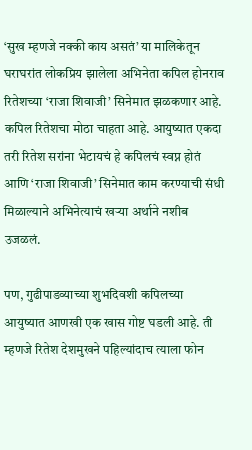‘सुख म्हणजे नक्की काय असतं’ या मालिकेतून घराघरांत लोकप्रिय झालेला अभिनेता कपिल होनराव रितेशच्या ‘राजा शिवाजी’ सिनेमात झळकणार आहे. कपिल रितेशचा मोठा चाहता आहे. आयुष्यात एकदा तरी रितेश सरांना भेटायचं हे कपिलचं स्वप्न होतं आणि ‘राजा शिवाजी’ सिनेमात काम करण्याची संधी मिळाल्याने अभिनेत्याचं खऱ्या अर्थाने नशीब उजळलं.

पण, गुढीपाडव्याच्या शुभदिवशी कपिलच्या आयुष्यात आणखी एक खास गोष्ट घडली आहे. ती म्हणजे रितेश देशमुखने पहिल्यांदाच त्याला फोन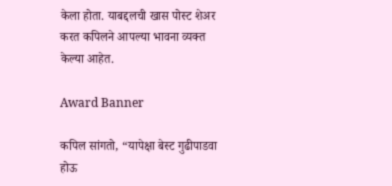केला होता. याबद्दलची खास पोस्ट शेअर करत कपिलने आपल्या भावना व्यक्त केल्या आहेत.

Award Banner

कपिल सांगतो, “यापेक्षा बेस्ट गुढीपाडवा होऊ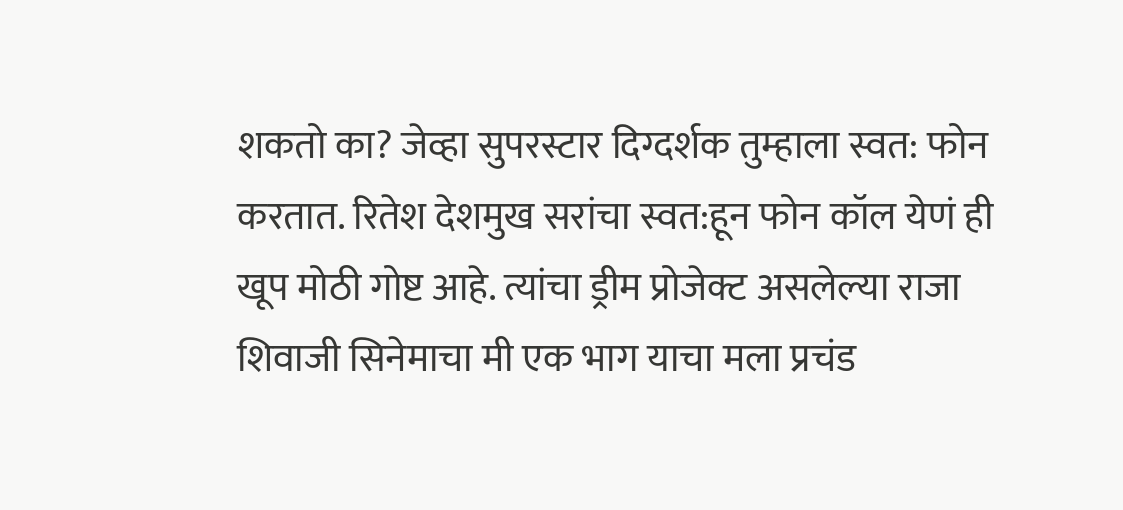शकतो का? जेव्हा सुपरस्टार दिग्दर्शक तुम्हाला स्वत: फोन करतात. रितेश देशमुख सरांचा स्वत:हून फोन कॉल येणं ही खूप मोठी गोष्ट आहे. त्यांचा ड्रीम प्रोजेक्ट असलेल्या राजा शिवाजी सिनेमाचा मी एक भाग याचा मला प्रचंड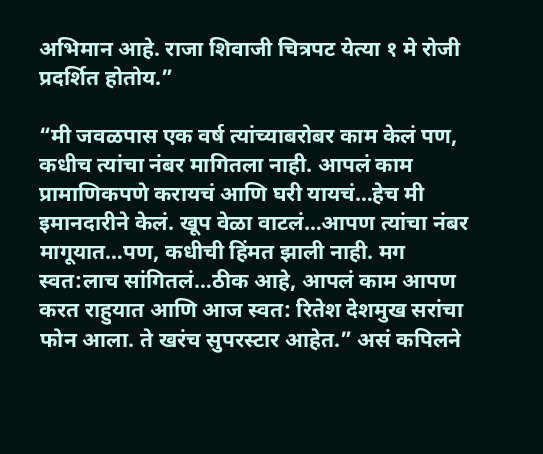अभिमान आहे. राजा शिवाजी चित्रपट येत्या १ मे रोजी प्रदर्शित होतोय.”

“मी जवळपास एक वर्ष त्यांच्याबरोबर काम केलं पण, कधीच त्यांचा नंबर मागितला नाही. आपलं काम प्रामाणिकपणे करायचं आणि घरी यायचं…हेच मी इमानदारीने केलं. खूप वेळा वाटलं…आपण त्यांचा नंबर मागूयात…पण, कधीची हिंमत झाली नाही. मग स्वत:लाच सांगितलं…ठीक आहे, आपलं काम आपण करत राहुयात आणि आज स्वत: रितेश देशमुख सरांचा फोन आला. ते खरंच सुपरस्टार आहेत.” असं कपिलने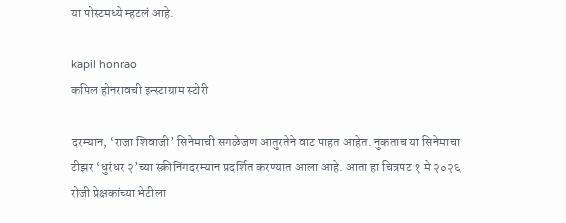या पोस्टमध्ये म्हटलं आहे.

kapil honrao
कपिल होनरावची इन्स्टाग्राम स्टोरी

दरम्यान, ‘राजा शिवाजी’ सिनेमाची सगळेजण आतुरतेने वाट पाहत आहेत. नुकताच या सिनेमाचा टीझर ‘धुरंधर २’च्या स्क्रीनिंगदरम्यान प्रदर्शित करण्यात आला आहे. आता हा चित्रपट १ मे २०२६ रोजी प्रेक्षकांच्या भेटीला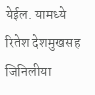येईल. यामध्ये रितेश देशमुखसह जिनिलीया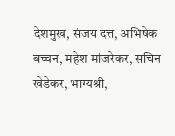देशमुख, संजय दत्त, अभिषेक बच्चन, महेश मांजरेकर, सचिन खेडेकर, भाग्यश्री,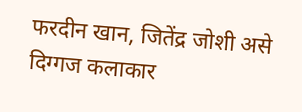फरदीन खान, जितेंद्र जोशी असे दिग्गज कलाकार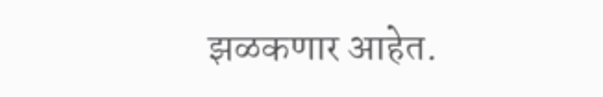झळकणार आहेत.